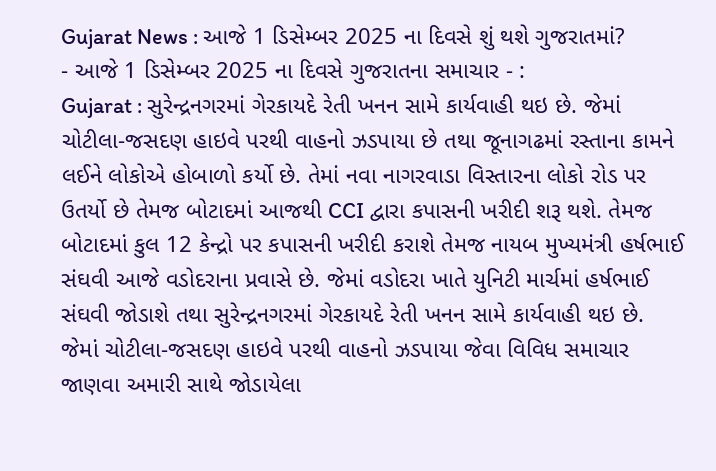Gujarat News : આજે 1 ડિસેમ્બર 2025 ના દિવસે શું થશે ગુજરાતમાં?
- આજે 1 ડિસેમ્બર 2025 ના દિવસે ગુજરાતના સમાચાર - :
Gujarat : સુરેન્દ્રનગરમાં ગેરકાયદે રેતી ખનન સામે કાર્યવાહી થઇ છે. જેમાં ચોટીલા-જસદણ હાઇવે પરથી વાહનો ઝડપાયા છે તથા જૂનાગઢમાં રસ્તાના કામને લઈને લોકોએ હોબાળો કર્યો છે. તેમાં નવા નાગરવાડા વિસ્તારના લોકો રોડ પર ઉતર્યો છે તેમજ બોટાદમાં આજથી CCI દ્વારા કપાસની ખરીદી શરૂ થશે. તેમજ બોટાદમાં કુલ 12 કેન્દ્રો પર કપાસની ખરીદી કરાશે તેમજ નાયબ મુખ્યમંત્રી હર્ષભાઈ સંઘવી આજે વડોદરાના પ્રવાસે છે. જેમાં વડોદરા ખાતે યુનિટી માર્ચમાં હર્ષભાઈ સંઘવી જોડાશે તથા સુરેન્દ્રનગરમાં ગેરકાયદે રેતી ખનન સામે કાર્યવાહી થઇ છે. જેમાં ચોટીલા-જસદણ હાઇવે પરથી વાહનો ઝડપાયા જેવા વિવિધ સમાચાર જાણવા અમારી સાથે જોડાયેલા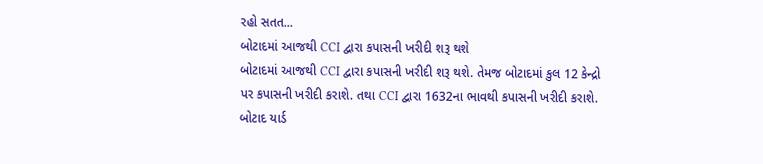રહો સતત...
બોટાદમાં આજથી CCI દ્વારા કપાસની ખરીદી શરૂ થશે
બોટાદમાં આજથી CCI દ્વારા કપાસની ખરીદી શરૂ થશે. તેમજ બોટાદમાં કુલ 12 કેન્દ્રો પર કપાસની ખરીદી કરાશે. તથા CCI દ્વારા 1632ના ભાવથી કપાસની ખરીદી કરાશે. બોટાદ યાર્ડ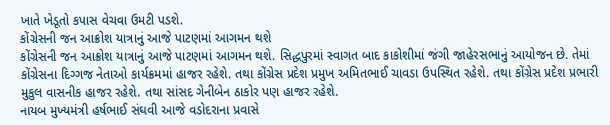ખાતે ખેડૂતો કપાસ વેચવા ઉમટી પડશે.
કોંગ્રેસની જન આક્રોશ યાત્રાનું આજે પાટણમાં આગમન થશે
કોંગ્રેસની જન આક્રોશ યાત્રાનું આજે પાટણમાં આગમન થશે. સિદ્ધપુરમાં સ્વાગત બાદ કાકોશીમાં જંગી જાહેરસભાનું આયોજન છે. તેમાં કોંગ્રેસના દિગ્ગજ નેતાઓ કાર્યક્રમમાં હાજર રહેશે. તથા કોંગ્રેસ પ્રદેશ પ્રમુખ અમિતભાઈ ચાવડા ઉપસ્થિત રહેશે. તથા કોંગ્રેસ પ્રદેશ પ્રભારી મુકુલ વાસનીક હાજર રહેશે. તથા સાંસદ ગેનીબેન ઠાકોર પણ હાજર રહેશે.
નાયબ મુખ્યમંત્રી હર્ષભાઈ સંઘવી આજે વડોદરાના પ્રવાસે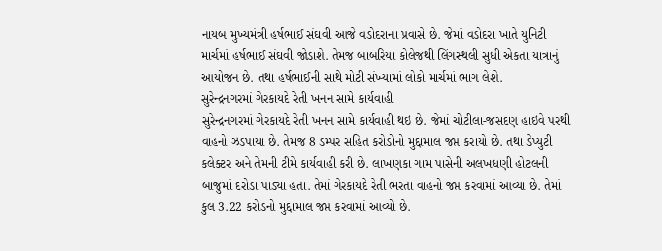નાયબ મુખ્યમંત્રી હર્ષભાઈ સંઘવી આજે વડોદરાના પ્રવાસે છે. જેમાં વડોદરા ખાતે યુનિટી માર્ચમાં હર્ષભાઈ સંઘવી જોડાશે. તેમજ બાબરિયા કોલેજથી લિંગસ્થલી સુધી એકતા યાત્રાનું આયોજન છે. તથા હર્ષભાઈની સાથે મોટી સંખ્યામાં લોકો માર્ચમાં ભાગ લેશે.
સુરેન્દ્રનગરમાં ગેરકાયદે રેતી ખનન સામે કાર્યવાહી
સુરેન્દ્રનગરમાં ગેરકાયદે રેતી ખનન સામે કાર્યવાહી થઇ છે. જેમાં ચોટીલા-જસદણ હાઇવે પરથી વાહનો ઝડપાયા છે. તેમજ 8 ડમ્પર સહિત કરોડોનો મુદ્દામાલ જપ્ત કરાયો છે. તથા ડેપ્યુટી કલેક્ટર અને તેમની ટીમે કાર્યવાહી કરી છે. લાખણકા ગામ પાસેની અલખધણી હોટલની બાજુમાં દરોડા પાડ્યા હતા. તેમાં ગેરકાયદે રેતી ભરતા વાહનો જપ્ત કરવામાં આવ્યા છે. તેમાં કુલ 3.22 કરોડનો મુદ્દામાલ જપ્ત કરવામાં આવ્યો છે.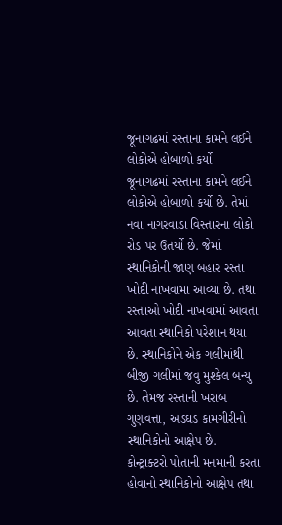જૂનાગઢમાં રસ્તાના કામને લઈને લોકોએ હોબાળો કર્યો
જૂનાગઢમાં રસ્તાના કામને લઈને લોકોએ હોબાળો કર્યો છે. તેમાં નવા નાગરવાડા વિસ્તારના લોકો રોડ પર ઉતર્યો છે. જેમાં સ્થાનિકોની જાણ બહાર રસ્તા ખોદી નાખવામા આવ્યા છે. તથા રસ્તાઓ ખોદી નાખવામાં આવતા આવતા સ્થાનિકો પરેશાન થયા છે. સ્થાનિકોને એક ગલીમાંથી બીજી ગલીમાં જવુ મુશ્કેલ બન્યુ છે. તેમજ રસ્તાની ખરાબ ગુણવત્તા, અડઘડ કામગીરીનો સ્થાનિકોનો આક્ષેપ છે. કોન્ટ્રાક્ટરો પોતાની મનમાની કરતા હોવાનો સ્થાનિકોનો આક્ષેપ તથા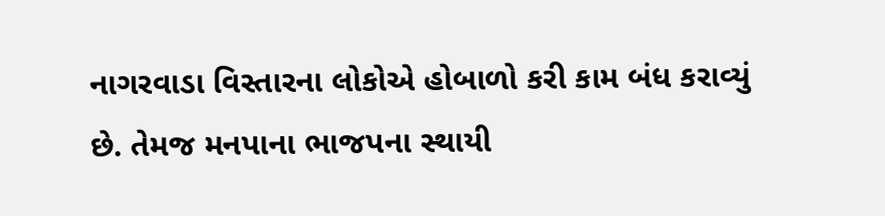નાગરવાડા વિસ્તારના લોકોએ હોબાળો કરી કામ બંધ કરાવ્યું છે. તેમજ મનપાના ભાજપના સ્થાયી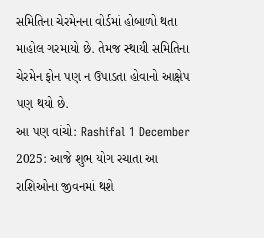સમિતિના ચેરમેનના વોર્ડમાં હોબાળો થતા માહોલ ગરમાયો છે. તેમજ સ્થાયી સમિતિના ચેરમેન ફોન પણ ન ઉપાડતા હોવાનો આક્ષેપ પણ થયો છે.
આ પણ વાંચો: Rashifal 1 December 2025: આજે શુભ યોગ રચાતા આ રાશિઓના જીવનમાં થશે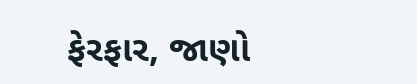ફેરફાર, જાણો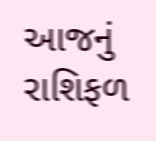આજનું રાશિફળ